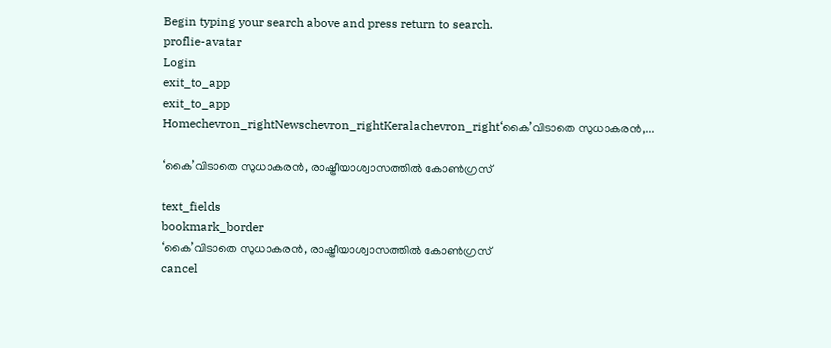Begin typing your search above and press return to search.
proflie-avatar
Login
exit_to_app
exit_to_app
Homechevron_rightNewschevron_rightKeralachevron_right‘കൈ’വിടാതെ സുധാകരൻ,...

‘കൈ’വിടാതെ സുധാകരൻ, രാഷ്ട്രീയാശ്വാസത്തിൽ കോൺഗ്രസ്

text_fields
bookmark_border
‘കൈ’വിടാതെ സുധാകരൻ, രാഷ്ട്രീയാശ്വാസത്തിൽ കോൺഗ്രസ്
cancel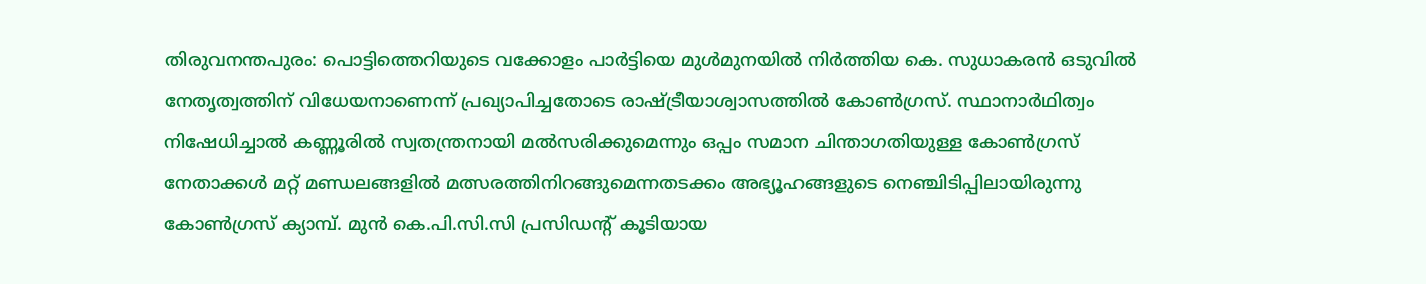തിരുവനന്തപുരം: പൊട്ടിത്തെറിയുടെ വക്കോളം പാർട്ടിയെ മുൾമുനയിൽ നിർത്തിയ കെ. സുധാകരൻ ഒടുവിൽ നേതൃത്വത്തിന് വിധേയനാണെന്ന് പ്രഖ്യാപിച്ചതോടെ രാഷ്ട്രീയാശ്വാസത്തിൽ കോൺഗ്രസ്. സ്ഥാനാർഥിത്വം നിഷേധിച്ചാൽ കണ്ണൂരിൽ സ്വതന്ത്രനായി മൽസരിക്കുമെന്നും ഒപ്പം സമാന ചിന്താഗതിയുള്ള കോൺഗ്രസ് നേതാക്കൾ മറ്റ് മണ്ഡലങ്ങളിൽ മത്സരത്തിനിറങ്ങുമെന്നതടക്കം അഭ്യൂഹങ്ങളുടെ നെഞ്ചിടിപ്പിലായിരുന്നു കോൺഗ്രസ് ക്യാമ്പ്. മുൻ കെ.പി.സി.സി പ്രസിഡന്‍റ് കൂടിയായ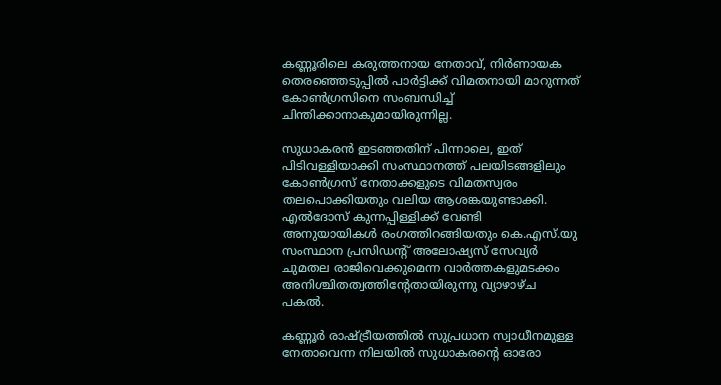കണ്ണൂരിലെ കരുത്തനായ നേതാവ്, നിർണായക തെരഞ്ഞെടുപ്പിൽ പാർട്ടിക്ക് വിമതനായി മാറുന്നത് കോൺഗ്രസിനെ സംബന്ധിച്ച് ചിന്തിക്കാനാകുമായിരുന്നില്ല.

സുധാകരൻ ഇടഞ്ഞതിന് പിന്നാലെ, ഇത് പിടിവള്ളിയാക്കി സംസ്ഥാനത്ത് പലയിടങ്ങളിലും കോൺഗ്രസ് നേതാക്കളുടെ വിമതസ്വരം തലപൊക്കിയതും വലിയ ആശങ്കയുണ്ടാക്കി. എൽദോസ് കുന്നപ്പിള്ളിക്ക് വേണ്ടി അനുയായികൾ രംഗത്തിറങ്ങിയതും കെ.എസ്.യു സംസ്ഥാന പ്രസിഡന്‍റ് അലോഷ്യസ് സേവ്യർ ചുമതല രാജിവെക്കുമെന്ന വാർത്തകളുമടക്കം അനിശ്ചിതത്വത്തിന്‍റേതായിരുന്നു വ്യാഴാഴ്ച പകൽ.

കണ്ണൂർ രാഷ്ട്രീയത്തിൽ സുപ്രധാന സ്വാധീനമുള്ള നേതാവെന്ന നിലയിൽ സുധാകരന്‍റെ ഓരോ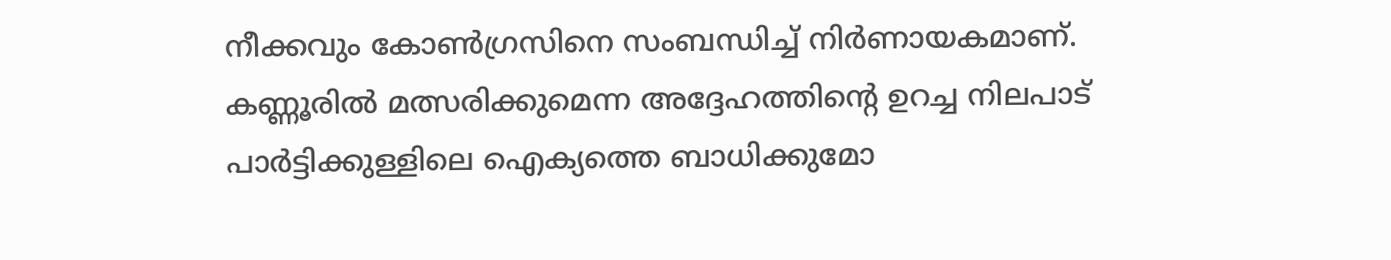നീക്കവും കോൺഗ്രസിനെ സംബന്ധിച്ച് നിർണായകമാണ്. കണ്ണൂരിൽ മത്സരിക്കുമെന്ന അദ്ദേഹത്തിന്‍റെ ഉറച്ച നിലപാട് പാർട്ടിക്കുള്ളിലെ ഐക്യത്തെ ബാധിക്കുമോ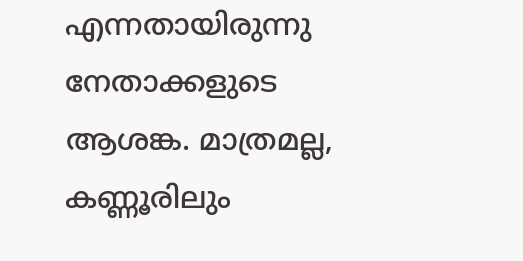എന്നതായിരുന്നു നേതാക്കളുടെ ആശങ്ക. മാത്രമല്ല, കണ്ണൂരിലും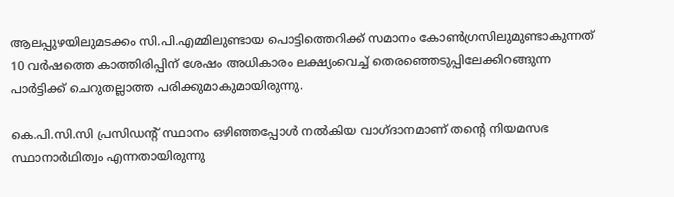ആലപ്പുഴയിലുമടക്കം സി.പി.എമ്മിലുണ്ടായ പൊട്ടിത്തെറിക്ക് സമാനം കോൺഗ്രസിലുമുണ്ടാകുന്നത് 10 വർഷത്തെ കാത്തിരിപ്പിന് ശേഷം അധികാരം ലക്ഷ്യംവെച്ച് തെരഞ്ഞെടുപ്പിലേക്കിറങ്ങുന്ന പാർട്ടിക്ക് ചെറുതല്ലാത്ത പരിക്കുമാകുമായിരുന്നു.

കെ.പി.സി.സി പ്രസിഡന്റ് സ്ഥാനം ഒഴിഞ്ഞപ്പോൾ നൽകിയ വാഗ്ദാനമാണ് തന്റെ നിയമസഭ സ്ഥാനാർഥിത്വം എന്നതായിരുന്നു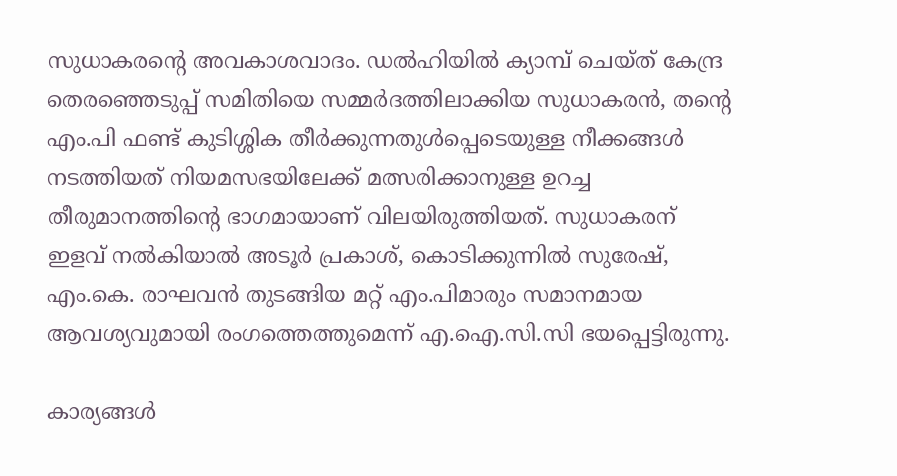സുധാകരന്‍റെ അവകാശവാദം. ഡൽഹിയിൽ ക്യാമ്പ് ചെയ്ത് കേന്ദ്ര തെരഞ്ഞെടുപ്പ് സമിതിയെ സമ്മർദത്തിലാക്കിയ സുധാകരൻ, തന്റെ എം.പി ഫണ്ട് കുടിശ്ശിക തീർക്കുന്നതുൾപ്പെടെയുള്ള നീക്കങ്ങൾ നടത്തിയത് നിയമസഭയിലേക്ക് മത്സരിക്കാനുള്ള ഉറച്ച തീരുമാനത്തിന്റെ ഭാഗമായാണ് വിലയിരുത്തിയത്. സുധാകരന് ഇളവ് നൽകിയാൽ അടൂർ പ്രകാശ്, കൊടിക്കുന്നിൽ സുരേഷ്, എം.കെ. രാഘവൻ തുടങ്ങിയ മറ്റ് എം.പിമാരും സമാനമായ ആവശ്യവുമായി രംഗത്തെത്തുമെന്ന് എ.ഐ.സി.സി ഭയപ്പെട്ടിരുന്നു.

കാര്യങ്ങൾ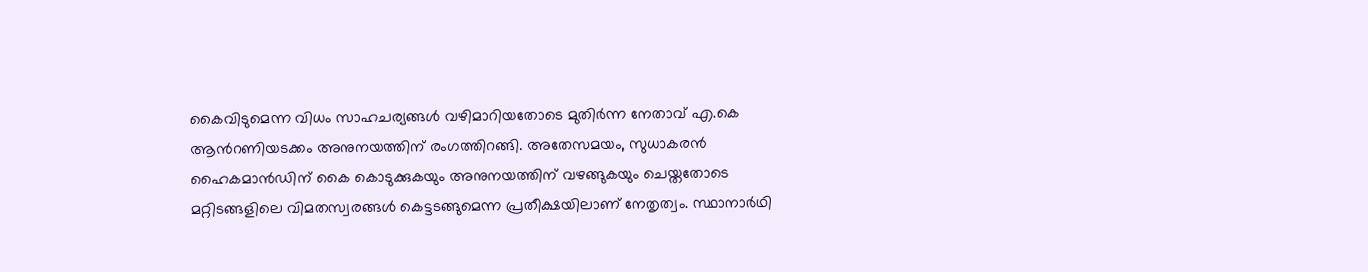കൈവിടുമെന്ന വിധം സാഹചര്യങ്ങൾ വഴിമാറിയതോടെ മുതിർന്ന നേതാവ് എ.കെ ആന്‍റണിയടക്കം അനുനയത്തിന് രംഗത്തിറങ്ങി. അതേസമയം, സുധാകരൻ ഹൈകമാൻഡിന് കൈ കൊടുക്കുകയും അനുനയത്തിന് വഴങ്ങുകയും ചെയ്തതോടെ മറ്റിടങ്ങളിലെ വിമതസ്വരങ്ങൾ കെട്ടടങ്ങുമെന്ന പ്രതീക്ഷയിലാണ് നേതൃത്വം. സ്ഥാനാർഥി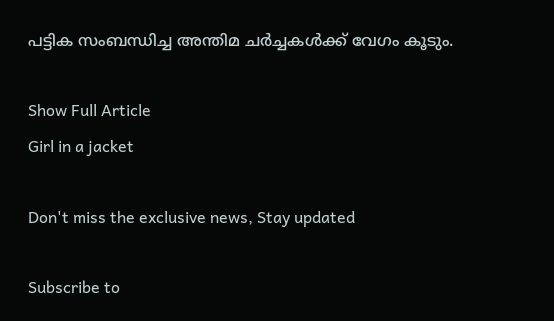പട്ടിക സംബന്ധിച്ച അന്തിമ ചർച്ചകൾക്ക് വേഗം കൂടും.

Show Full Article
Girl in a jacket

Don't miss the exclusive news, Stay updated

Subscribe to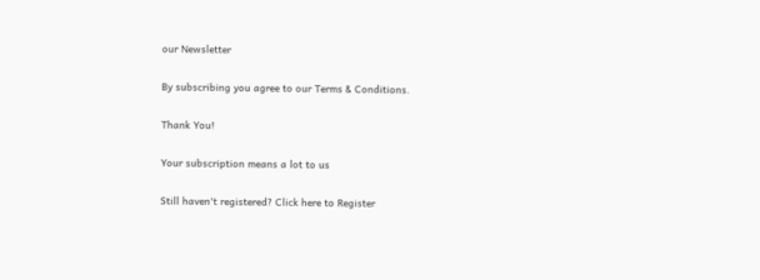our Newsletter

By subscribing you agree to our Terms & Conditions.

Thank You!

Your subscription means a lot to us

Still haven't registered? Click here to Register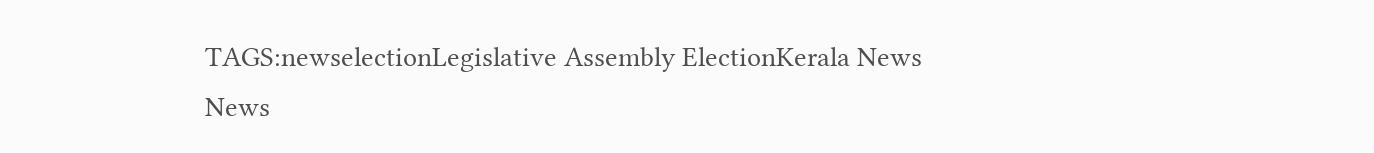TAGS:newselectionLegislative Assembly ElectionKerala News
News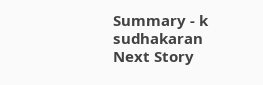Summary - k sudhakaran
Next Story